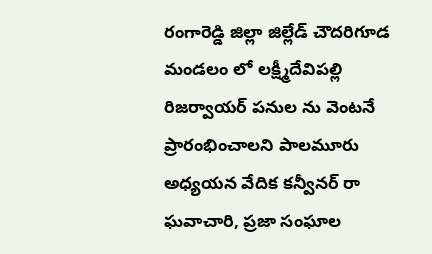రంగారెడ్డి జిల్లా జిల్లేడ్ చౌదరిగూడ మండలం లో లక్ష్మీదేవిపల్లి రిజర్వాయర్ పనుల ను వెంటనే ప్రారంభించాలని పాలమూరు అధ్యయన వేదిక కన్వీనర్ రా ఘవాచారి, ప్రజా సంఘాల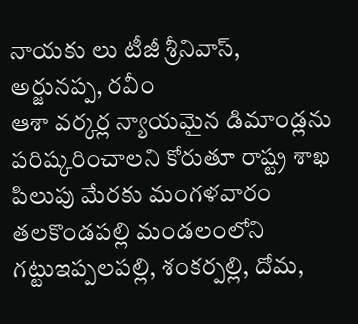నాయకు లు టీజీ శ్రీనివాస్, అర్జునప్ప, రవీం
ఆశా వర్కర్ల న్యాయమైన డిమాండ్లను పరిష్కరించాలని కోరుతూ రాష్ట్ర శాఖ పిలుపు మేరకు మంగళవారం తలకొండపల్లి మండలంలోని గట్టుఇప్పలపల్లి, శంకర్పల్లి, దోమ,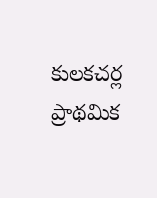కులకచర్ల ప్రాథమిక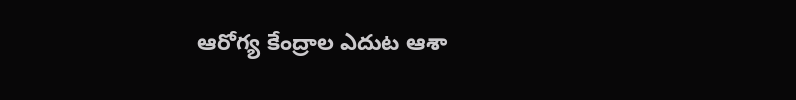ఆరోగ్య కేంద్రాల ఎదుట ఆశా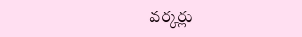వర్కర్లు